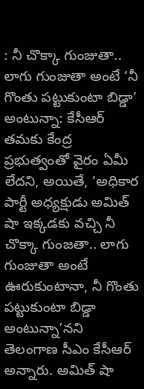: నీ చొక్కా గుంజుతా.. లాగు గుంజుతా అంటే ‘నీ గొంతు పట్టుకుంటా బిడ్డా’ అంటున్నా: కేసీఆర్
తమకు కేంద్ర ప్రభుత్వంతో వైరం ఏమీ లేదని, అయితే, ‘అధికార పార్టీ అధ్యక్షుడు అమిత్ షా ఇక్కడకు వచ్చి నీ చొక్కా గుంజతా.. లాగు గుంజుతా అంటే ఊరుకుంటానా, నీ గొంతు పట్టుకుంటా బిడ్డా అంటున్నా’నని తెలంగాణ సీఎం కేసీఆర్ అన్నారు. అమిత్ షా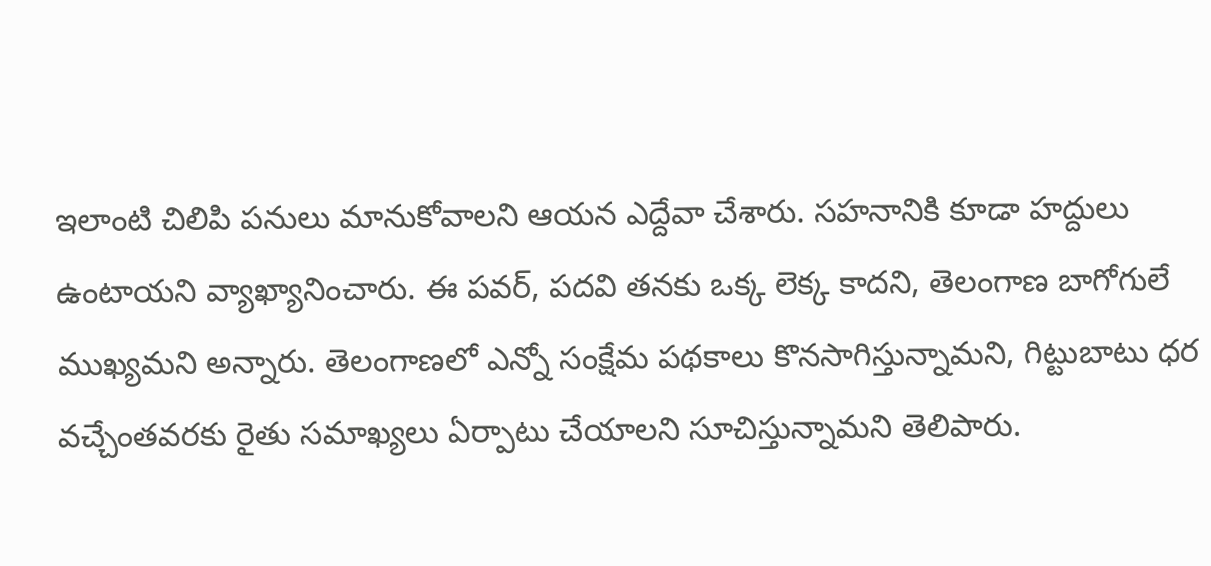ఇలాంటి చిలిపి పనులు మానుకోవాలని ఆయన ఎద్దేవా చేశారు. సహనానికి కూడా హద్దులు ఉంటాయని వ్యాఖ్యానించారు. ఈ పవర్, పదవి తనకు ఒక్క లెక్క కాదని, తెలంగాణ బాగోగులే ముఖ్యమని అన్నారు. తెలంగాణలో ఎన్నో సంక్షేమ పథకాలు కొనసాగిస్తున్నామని, గిట్టుబాటు ధర వచ్చేంతవరకు రైతు సమాఖ్యలు ఏర్పాటు చేయాలని సూచిస్తున్నామని తెలిపారు.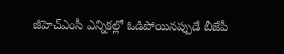జీహెచ్ఎంసీ ఎన్నికల్లో ఓడిపోయినప్పుడే బీజేపీ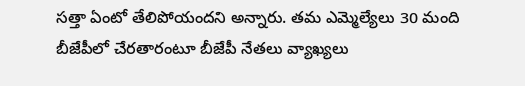సత్తా ఏంటో తేలిపోయందని అన్నారు. తమ ఎమ్మెల్యేలు 30 మంది బీజేపీలో చేరతారంటూ బీజేపీ నేతలు వ్యాఖ్యలు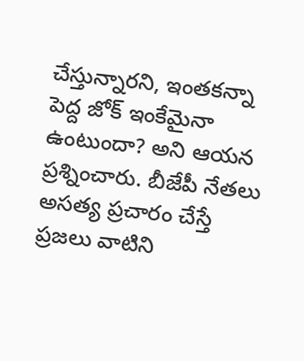చేస్తున్నారని, ఇంతకన్నా పెద్ద జోక్ ఇంకేమైనా ఉంటుందా? అని ఆయన ప్రశ్నించారు. బీజేపీ నేతలు అసత్య ప్రచారం చేస్తే ప్రజలు వాటిని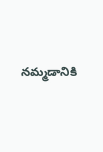నమ్మడానికి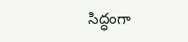సిద్ధంగా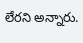లేరని అన్నారు.